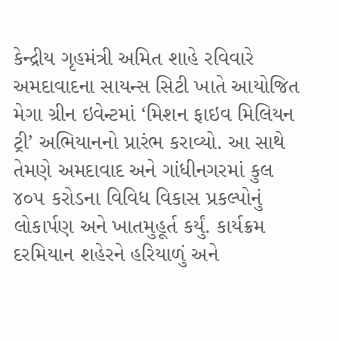કેન્દ્રીય ગૃહમંત્રી અમિત શાહે રવિવારે અમદાવાદના સાયન્સ સિટી ખાતે આયોજિત મેગા ગ્રીન ઇવેન્ટમાં ‘મિશન ફાઇવ મિલિયન ટ્રી’ અભિયાનનો પ્રારંભ કરાવ્યો. આ સાથે તેમણે અમદાવાદ અને ગાંધીનગરમાં કુલ ૪૦૫ કરોડના વિવિધ વિકાસ પ્રકલ્પોનું લોકાર્પણ અને ખાતમુહૂર્ત કર્યું. કાર્યક્રમ દરમિયાન શહેરને હરિયાળું અને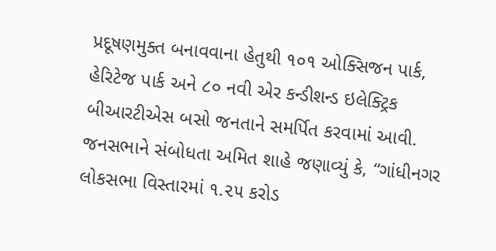પ્રદૂષણમુક્ત બનાવવાના હેતુથી ૧૦૧ ઓક્સિજન પાર્ક, હેરિટેજ પાર્ક અને ૮૦ નવી એર કન્ડીશન્ડ ઇલેક્ટ્રિક બીઆરટીએસ બસો જનતાને સમર્પિત કરવામાં આવી.
જનસભાને સંબોધતા અમિત શાહે જણાવ્યું કે, “ગાંધીનગર લોકસભા વિસ્તારમાં ૧.૨૫ કરોડ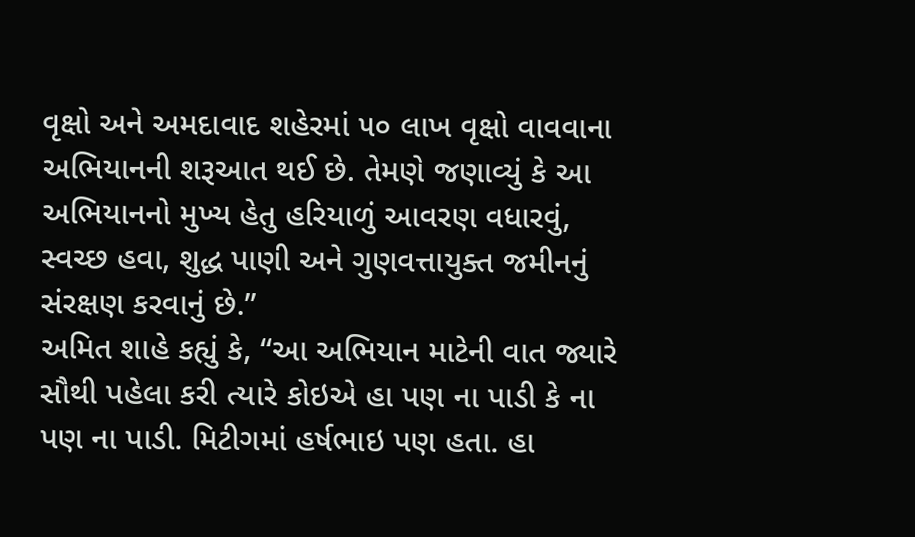વૃક્ષો અને અમદાવાદ શહેરમાં ૫૦ લાખ વૃક્ષો વાવવાના અભિયાનની શરૂઆત થઈ છે. તેમણે જણાવ્યું કે આ અભિયાનનો મુખ્ય હેતુ હરિયાળું આવરણ વધારવું, સ્વચ્છ હવા, શુદ્ધ પાણી અને ગુણવત્તાયુક્ત જમીનનું સંરક્ષણ કરવાનું છે.”
અમિત શાહે કહ્યું કે, “આ અભિયાન માટેની વાત જ્યારે સૌથી પહેલા કરી ત્યારે કોઇએ હા પણ ના પાડી કે ના પણ ના પાડી. મિટીગમાં હર્ષભાઇ પણ હતા. હા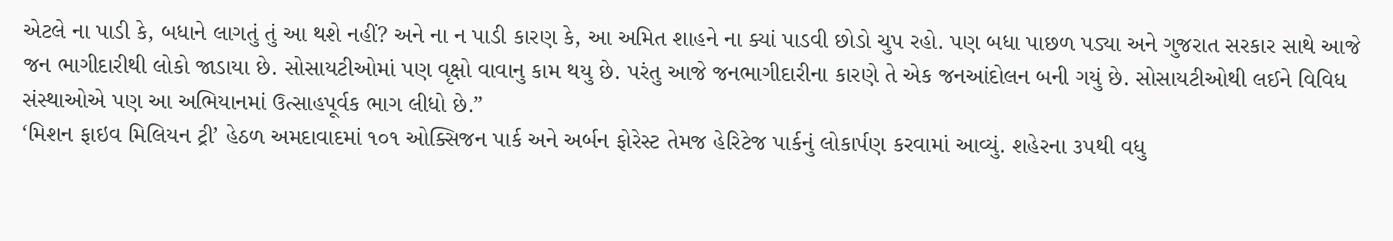એટલે ના પાડી કે, બધાને લાગતું તું આ થશે નહીં? અને ના ન પાડી કારણ કે, આ અમિત શાહને ના ક્યાં પાડવી છોડો ચુપ રહો. પણ બધા પાછળ પડ્યા અને ગુજરાત સરકાર સાથે આજે જન ભાગીદારીથી લોકો જાડાયા છે. સોસાયટીઓમાં પણ વૃક્ષો વાવાનુ કામ થયુ છે. પરંતુ આજે જનભાગીદારીના કારણે તે એક જનઆંદોલન બની ગયું છે. સોસાયટીઓથી લઈને વિવિધ સંસ્થાઓએ પણ આ અભિયાનમાં ઉત્સાહપૂર્વક ભાગ લીધો છે.”
‘મિશન ફાઇવ મિલિયન ટ્રી’ હેઠળ અમદાવાદમાં ૧૦૧ ઓક્સિજન પાર્ક અને અર્બન ફોરેસ્ટ તેમજ હેરિટેજ પાર્કનું લોકાર્પણ કરવામાં આવ્યું. શહેરના ૩૫થી વધુ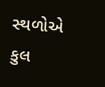સ્થળોએ કુલ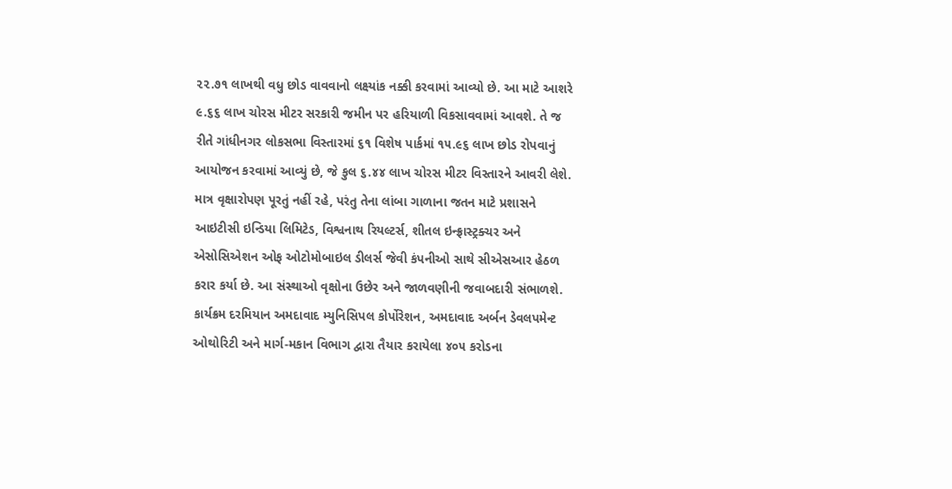૨૨.૭૧ લાખથી વધુ છોડ વાવવાનો લક્ષ્યાંક નક્કી કરવામાં આવ્યો છે. આ માટે આશરે ૯.૬૬ લાખ ચોરસ મીટર સરકારી જમીન પર હરિયાળી વિકસાવવામાં આવશે. તે જ રીતે ગાંધીનગર લોકસભા વિસ્તારમાં ૬૧ વિશેષ પાર્કમાં ૧૫.૯૬ લાખ છોડ રોપવાનું આયોજન કરવામાં આવ્યું છે, જે કુલ ૬.૪૪ લાખ ચોરસ મીટર વિસ્તારને આવરી લેશે.
માત્ર વૃક્ષારોપણ પૂરતું નહીં રહે, પરંતુ તેના લાંબા ગાળાના જતન માટે પ્રશાસને આઇટીસી ઇન્ડિયા લિમિટેડ, વિશ્વનાથ રિયલ્ટર્સ, શીતલ ઇન્ફ્રાસ્ટ્રક્ચર અને એસોસિએશન ઓફ ઓટોમોબાઇલ ડીલર્સ જેવી કંપનીઓ સાથે સીએસઆર હેઠળ કરાર કર્યા છે. આ સંસ્થાઓ વૃક્ષોના ઉછેર અને જાળવણીની જવાબદારી સંભાળશે.
કાર્યક્રમ દરમિયાન અમદાવાદ મ્યુનિસિપલ કોર્પોરેશન, અમદાવાદ અર્બન ડેવલપમેન્ટ ઓથોરિટી અને માર્ગ-મકાન વિભાગ દ્વારા તૈયાર કરાયેલા ૪૦૫ કરોડના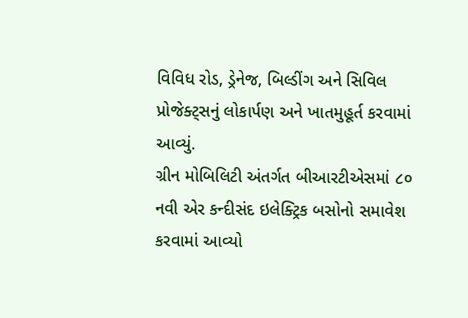વિવિધ રોડ, ડ્રેનેજ, બિલ્ડીંગ અને સિવિલ પ્રોજેક્ટ્‌સનું લોકાર્પણ અને ખાતમુહૂર્ત કરવામાં આવ્યું.
ગ્રીન મોબિલિટી અંતર્ગત બીઆરટીએસમાં ૮૦ નવી એર કન્દીસંદ ઇલેક્ટ્રિક બસોનો સમાવેશ કરવામાં આવ્યો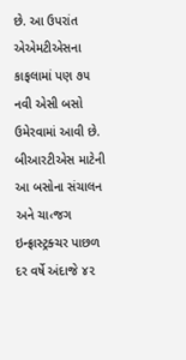છે. આ ઉપરાંત એએમટીએસના કાફલામાં પણ ૭૫ નવી એસી બસો ઉમેરવામાં આવી છે. બીઆરટીએસ માટેની આ બસોના સંચાલન અને ચા‹જગ ઇન્ફ્રાસ્ટ્રક્ચર પાછળ દર વર્ષે અંદાજે ૪૨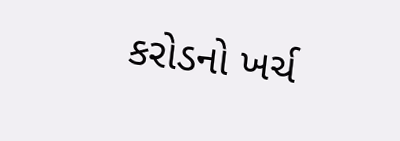કરોડનો ખર્ચ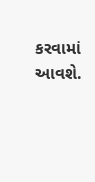કરવામાં આવશે.